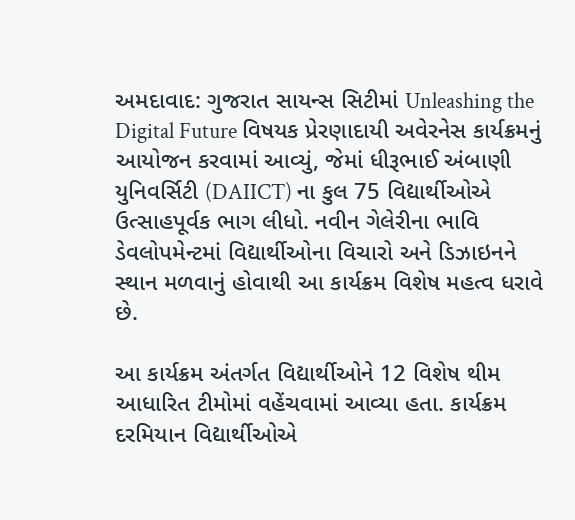અમદાવાદ: ગુજરાત સાયન્સ સિટીમાં Unleashing the Digital Future વિષયક પ્રેરણાદાયી અવેરનેસ કાર્યક્રમનું આયોજન કરવામાં આવ્યું, જેમાં ધીરૂભાઈ અંબાણી યુનિવર્સિટી (DAIICT) ના કુલ 75 વિદ્યાર્થીઓએ ઉત્સાહપૂર્વક ભાગ લીધો. નવીન ગેલેરીના ભાવિ ડેવલોપમેન્ટમાં વિદ્યાર્થીઓના વિચારો અને ડિઝાઇનને સ્થાન મળવાનું હોવાથી આ કાર્યક્રમ વિશેષ મહત્વ ધરાવે છે.

આ કાર્યક્રમ અંતર્ગત વિદ્યાર્થીઓને 12 વિશેષ થીમ આધારિત ટીમોમાં વહેંચવામાં આવ્યા હતા. કાર્યક્રમ દરમિયાન વિદ્યાર્થીઓએ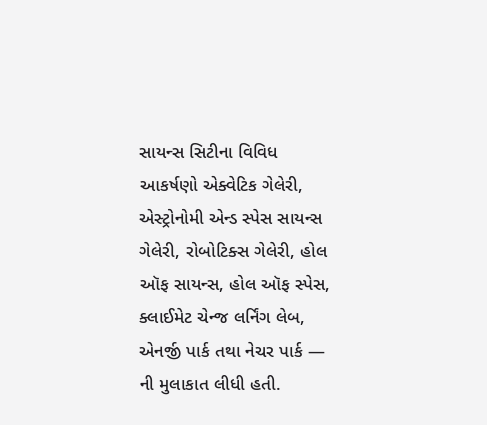સાયન્સ સિટીના વિવિધ આકર્ષણો એક્વેટિક ગેલેરી, એસ્ટ્રોનોમી એન્ડ સ્પેસ સાયન્સ ગેલેરી, રોબોટિક્સ ગેલેરી, હોલ ઑફ સાયન્સ, હોલ ઑફ સ્પેસ, ક્લાઈમેટ ચેન્જ લર્નિંગ લેબ, એનર્જી પાર્ક તથા નેચર પાર્ક — ની મુલાકાત લીધી હતી.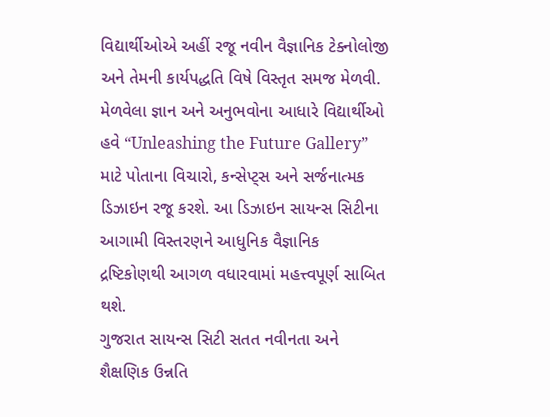વિદ્યાર્થીઓએ અહીં રજૂ નવીન વૈજ્ઞાનિક ટેક્નોલોજી અને તેમની કાર્યપદ્ધતિ વિષે વિસ્તૃત સમજ મેળવી.
મેળવેલા જ્ઞાન અને અનુભવોના આધારે વિદ્યાર્થીઓ હવે “Unleashing the Future Gallery” માટે પોતાના વિચારો, કન્સેપ્ટ્સ અને સર્જનાત્મક ડિઝાઇન રજૂ કરશે. આ ડિઝાઇન સાયન્સ સિટીના આગામી વિસ્તરણને આધુનિક વૈજ્ઞાનિક દ્રષ્ટિકોણથી આગળ વધારવામાં મહત્ત્વપૂર્ણ સાબિત થશે.
ગુજરાત સાયન્સ સિટી સતત નવીનતા અને શૈક્ષણિક ઉન્નતિ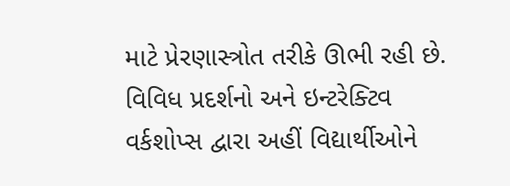માટે પ્રેરણાસ્ત્રોત તરીકે ઊભી રહી છે. વિવિધ પ્રદર્શનો અને ઇન્ટરેક્ટિવ વર્કશોપ્સ દ્વારા અહીં વિદ્યાર્થીઓને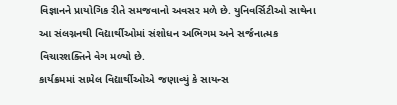વિજ્ઞાનને પ્રાયોગિક રીતે સમજવાનો અવસર મળે છે. યુનિવર્સિટીઓ સાથેના આ સંલગ્નનથી વિદ્યાર્થીઓમાં સંશોધન અભિગમ અને સર્જનાત્મક વિચારશક્તિને વેગ મળ્યો છે.
કાર્યક્રમમાં સામેલ વિદ્યાર્થીઓએ જણાવ્યું કે સાયન્સ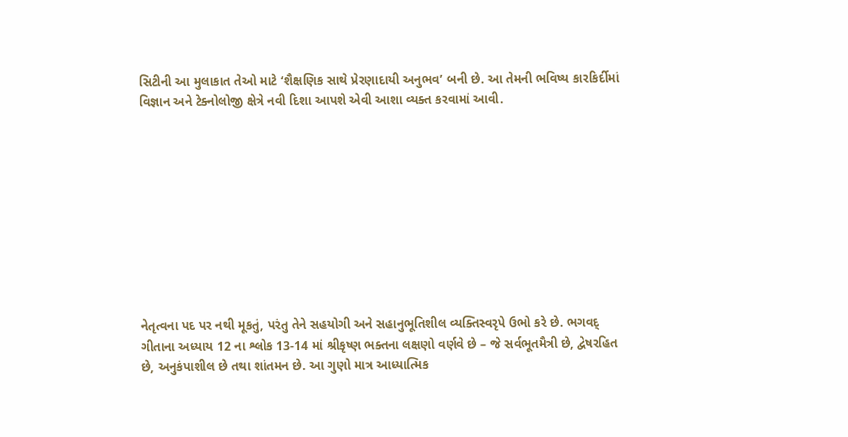સિટીની આ મુલાકાત તેઓ માટે ‘શૈક્ષણિક સાથે પ્રેરણાદાયી અનુભવ’ બની છે. આ તેમની ભવિષ્ય કારકિર્દીમાં વિજ્ઞાન અને ટેક્નોલોજી ક્ષેત્રે નવી દિશા આપશે એવી આશા વ્યક્ત કરવામાં આવી.










નેતૃત્વના પદ પર નથી મૂકતું, પરંતુ તેને સહયોગી અને સહાનુભૂતિશીલ વ્યક્તિસ્વરૃપે ઉભો કરે છે. ભગવદ્ ગીતાના અધ્યાય 12 ના શ્લોક 13-14 માં શ્રીકૃષ્ણ ભક્તના લક્ષણો વર્ણવે છે – જે સર્વભૂતમૈત્રી છે, દ્વેષરહિત છે, અનુકંપાશીલ છે તથા શાંતમન છે. આ ગુણો માત્ર આધ્યાત્મિક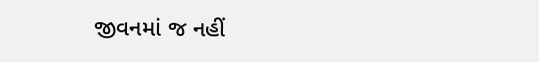જીવનમાં જ નહીં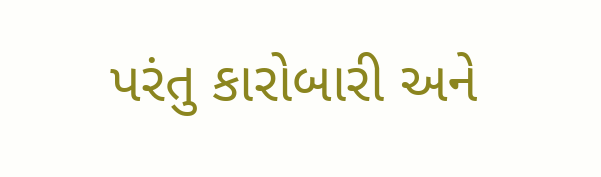પરંતુ કારોબારી અને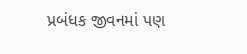પ્રબંધક જીવનમાં પણ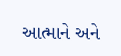આત્માને અને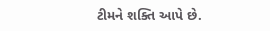ટીમને શક્તિ આપે છે.